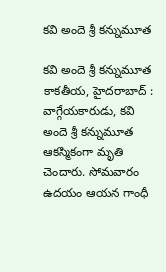క‌వి అందె శ్రీ క‌న్నుమూత‌

క‌వి అందె శ్రీ క‌న్నుమూత‌ కాక‌తీయ‌, హైద‌రాబాద్ : వాగ్గేయ‌కారుడు, క‌వి అందె శ్రీ క‌న్నుమూత ఆక‌స్మికంగా మృతి చెందారు. సోమ‌వారం ఉద‌యం ఆయ‌న గాంధీ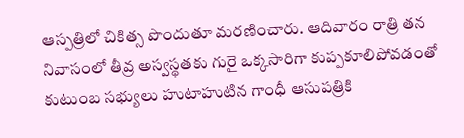ఆస్ప‌త్రిలో చికిత్స పొందుతూ మ‌ర‌ణించారు. ఆదివారం రాత్రి తన నివాసంలో తీవ్ర అస్వస్థతకు గురై ఒక్కసారిగా కుప్పకూలిపోవడంతో కుటుంబ సభ్యులు హుటాహుటిన గాంధీ ఆసుపత్రికి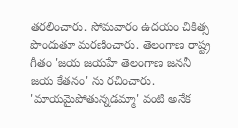తరలించారు. సోమ‌వారం ఉద‌యం చికిత్స పొందుతూ మ‌ర‌ణించారు. తెలంగాణ రాష్ట్ర గీతం 'జయ జయహే తెలంగాణ జననీ జయ కేతనం' ను రచించారు. 'మాయమైపోతున్నడమ్మా' వంటి అనేక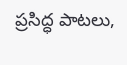ప్రసిద్ధ పాటలు,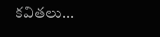కవితలు...